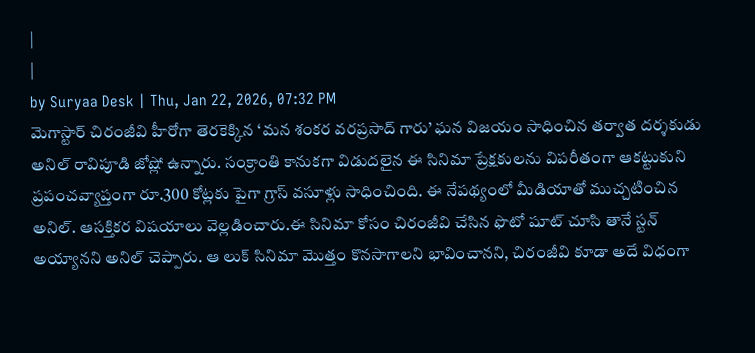|
|
by Suryaa Desk | Thu, Jan 22, 2026, 07:32 PM
మెగాస్టార్ చిరంజీవి హీరోగా తెరకెక్కిన ‘మన శంకర వరప్రసాద్ గారు’ ఘన విజయం సాధించిన తర్వాత దర్శకుడు అనిల్ రావిపూడి జోష్లో ఉన్నారు. సంక్రాంతి కానుకగా విడుదలైన ఈ సినిమా ప్రేక్షకులను విపరీతంగా ఆకట్టుకుని ప్రపంచవ్యాప్తంగా రూ.300 కోట్లకు పైగా గ్రాస్ వసూళ్లు సాధించింది. ఈ నేపథ్యంలో మీడియాతో ముచ్చటించిన అనిల్. ఆసక్తికర విషయాలు వెల్లడించారు.ఈ సినిమా కోసం చిరంజీవి చేసిన ఫొటో షూట్ చూసి తానే స్టన్ అయ్యానని అనిల్ చెప్పారు. ఆ లుక్ సినిమా మొత్తం కొనసాగాలని భావించానని, చిరంజీవి కూడా అదే విధంగా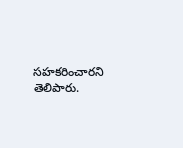సహకరించారని తెలిపారు.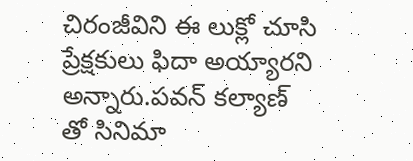చిరంజీవిని ఈ లుక్లో చూసి ప్రేక్షకులు ఫిదా అయ్యారని అన్నారు.పవన్ కల్యాణ్ తో సినిమా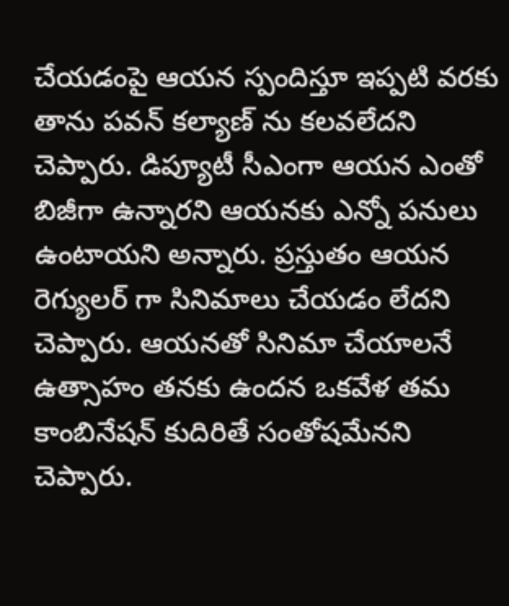చేయడంపై ఆయన స్పందిస్తూ ఇప్పటి వరకు తాను పవన్ కల్యాణ్ ను కలవలేదని చెప్పారు. డిప్యూటీ సీఎంగా ఆయన ఎంతో బిజీగా ఉన్నారని ఆయనకు ఎన్నో పనులు ఉంటాయని అన్నారు. ప్రస్తుతం ఆయన రెగ్యులర్ గా సినిమాలు చేయడం లేదని చెప్పారు. ఆయనతో సినిమా చేయాలనే ఉత్సాహం తనకు ఉందన ఒకవేళ తమ కాంబినేషన్ కుదిరితే సంతోషమేనని చెప్పారు.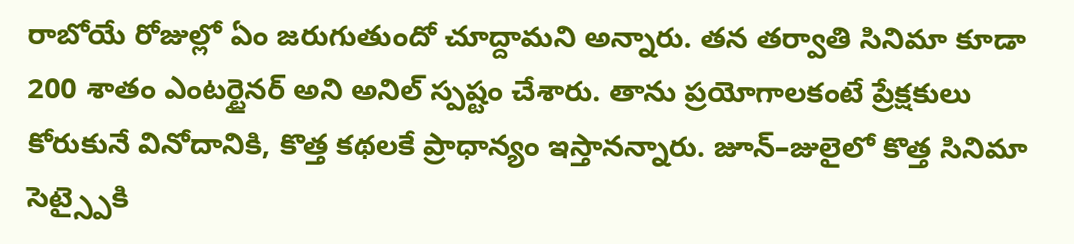రాబోయే రోజుల్లో ఏం జరుగుతుందో చూద్దామని అన్నారు. తన తర్వాతి సినిమా కూడా 200 శాతం ఎంటర్టైనర్ అని అనిల్ స్పష్టం చేశారు. తాను ప్రయోగాలకంటే ప్రేక్షకులు కోరుకునే వినోదానికి, కొత్త కథలకే ప్రాధాన్యం ఇస్తానన్నారు. జూన్–జులైలో కొత్త సినిమా సెట్స్పైకి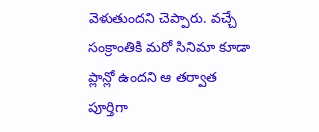వెళుతుందని చెప్పారు. వచ్చే సంక్రాంతికి మరో సినిమా కూడా ప్లాన్లో ఉందని ఆ తర్వాత పూర్తిగా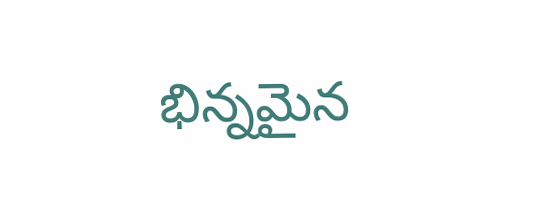భిన్నమైన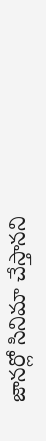జానర్లో సినిమా చేస్తానని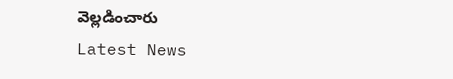వెల్లడించారు
Latest News